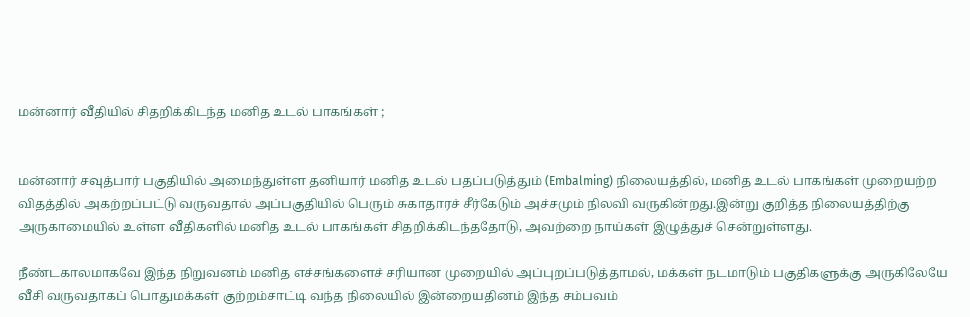மன்னார் வீதியில் சிதறிக்கிடந்த மனித உடல் பாகங்கள் ;


மன்னார் சவுத்பார் பகுதியில் அமைந்துள்ள தனியார் மனித உடல் பதப்படுத்தும் (Embalming) நிலையத்தில், மனித உடல் பாகங்கள் முறையற்ற விதத்தில் அகற்றப்பட்டு வருவதால் அப்பகுதியில் பெரும் சுகாதாரச் சீர்கேடும் அச்சமும் நிலவி வருகின்றது.இன்று குறித்த நிலையத்திற்கு அருகாமையில் உள்ள வீதிகளில் மனித உடல் பாகங்கள் சிதறிக்கிடந்ததோடு, அவற்றை நாய்கள் இழுத்துச் சென்றுள்ளது.

நீண்டகாலமாகவே இந்த நிறுவனம் மனித எச்சங்களைச் சரியான முறையில் அப்புறப்படுத்தாமல், மக்கள் நடமாடும் பகுதிகளுக்கு அருகிலேயே வீசி வருவதாகப் பொதுமக்கள் குற்றம்சாட்டி வந்த நிலையில் இன்றையதினம் இந்த சம்பவம்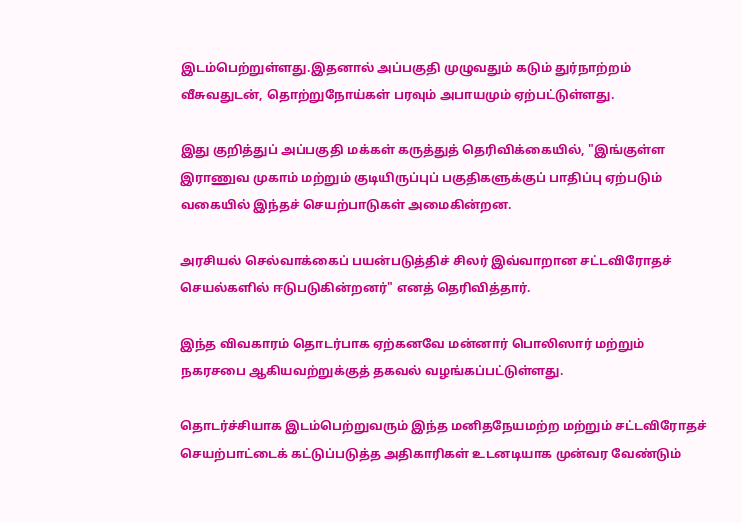இடம்பெற்றுள்ளது.இதனால் அப்பகுதி முழுவதும் கடும் துர்நாற்றம் வீசுவதுடன், தொற்றுநோய்கள் பரவும் அபாயமும் ஏற்பட்டுள்ளது.

இது குறித்துப் அப்பகுதி மக்கள் கருத்துத் தெரிவிக்கையில், "இங்குள்ள இராணுவ முகாம் மற்றும் குடியிருப்புப் பகுதிகளுக்குப் பாதிப்பு ஏற்படும் வகையில் இந்தச் செயற்பாடுகள் அமைகின்றன.

அரசியல் செல்வாக்கைப் பயன்படுத்திச் சிலர் இவ்வாறான சட்டவிரோதச் செயல்களில் ஈடுபடுகின்றனர்" எனத் தெரிவித்தார்.

இந்த விவகாரம் தொடர்பாக ஏற்கனவே மன்னார் பொலிஸார் மற்றும் நகரசபை ஆகியவற்றுக்குத் தகவல் வழங்கப்பட்டுள்ளது.

தொடர்ச்சியாக இடம்பெற்றுவரும் இந்த மனிதநேயமற்ற மற்றும் சட்டவிரோதச் செயற்பாட்டைக் கட்டுப்படுத்த அதிகாரிகள் உடனடியாக முன்வர வேண்டும்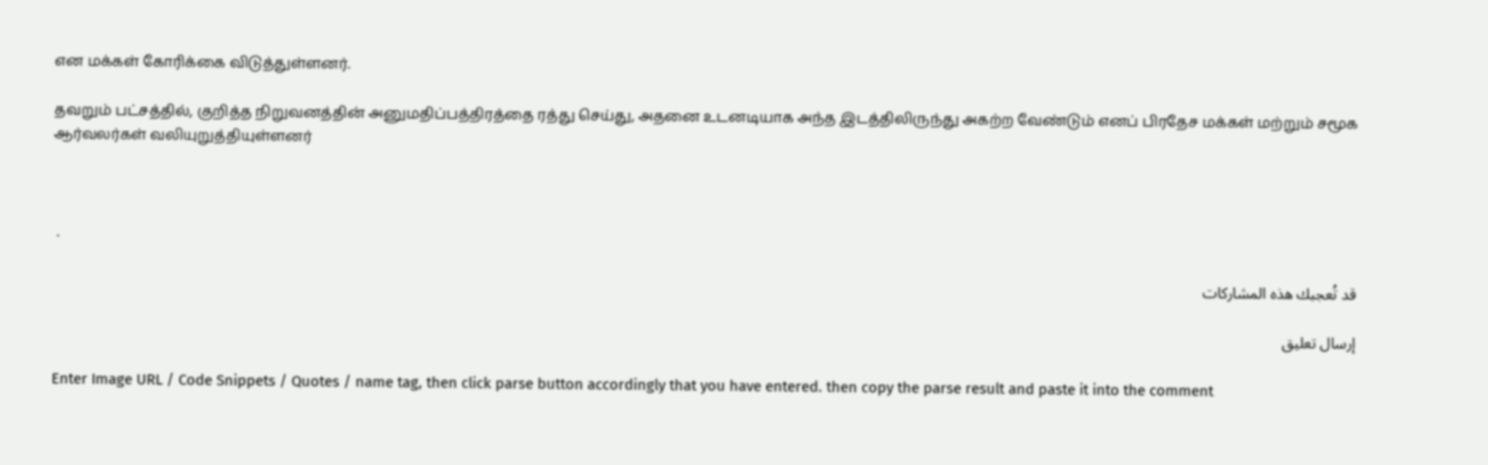என மக்கள் கோரிக்கை விடுத்துள்ளனர்.

தவறும் பட்சத்தில், குறித்த நிறுவனத்தின் அனுமதிப்பத்திரத்தை ரத்து செய்து, அதனை உடனடியாக அந்த இடத்திலிருந்து அகற்ற வேண்டும் எனப் பிரதேச மக்கள் மற்றும் சமூக ஆர்வலர்கள் வலியுறுத்தியுள்ளனர்



 .

قد تُعجبك هذه المشاركات

إرسال تعليق

Enter Image URL / Code Snippets / Quotes / name tag, then click parse button accordingly that you have entered. then copy the parse result and paste it into the comment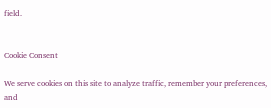field.


Cookie Consent

We serve cookies on this site to analyze traffic, remember your preferences, and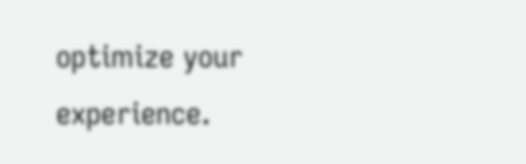optimize your experience.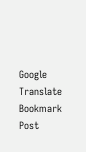Google Translate
Bookmark Post